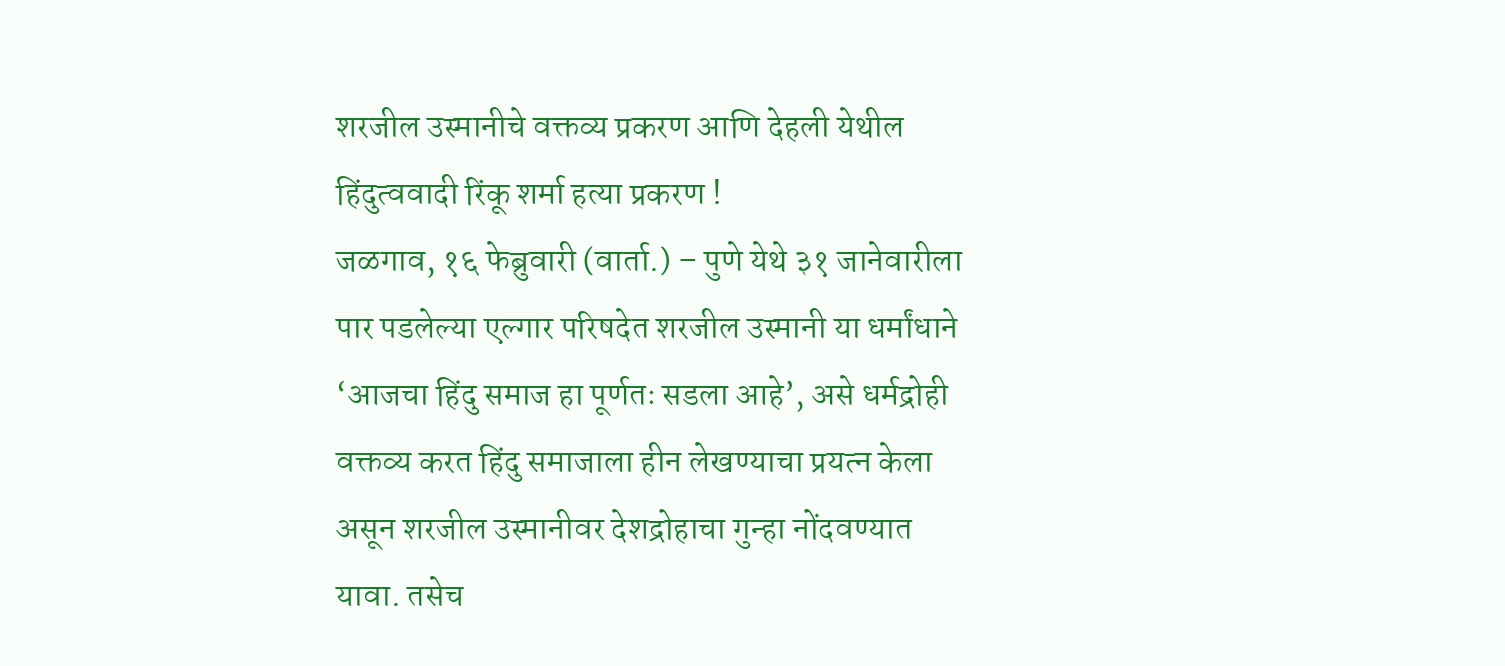शरजील उस्मानीचे वक्तव्य प्रकरण आणि देहली येथील हिंदुत्ववादी रिंकू शर्मा हत्या प्रकरण !
जळगाव, १६ फेब्रुवारी (वार्ता.) – पुणे येथे ३१ जानेवारीला पार पडलेल्या एल्गार परिषदेत शरजील उस्मानी या धर्मांधाने ‘आजचा हिंदु समाज हा पूर्णतः सडला आहे’, असे धर्मद्रोही वक्तव्य करत हिंदु समाजाला हीन लेखण्याचा प्रयत्न केला असून शरजील उस्मानीवर देशद्रोहाचा गुन्हा नोंदवण्यात यावा. तसेच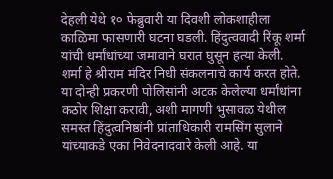देहली येथे १० फेब्रुवारी या दिवशी लोकशाहीला काळिमा फासणारी घटना घडली. हिंदुत्ववादी रिंकू शर्मा यांची धर्मांधांच्या जमावाने घरात घुसून हत्या केली. शर्मा हे श्रीराम मंदिर निधी संकलनाचे कार्य करत होते. या दोन्ही प्रकरणी पोलिसांनी अटक केलेल्या धर्मांधांना कठोर शिक्षा करावी, अशी मागणी भुसावळ येथील समस्त हिंदुत्वनिष्ठांनी प्रांताधिकारी रामसिंग सुलाने यांच्याकडे एका निवेदनादवारे केली आहे. या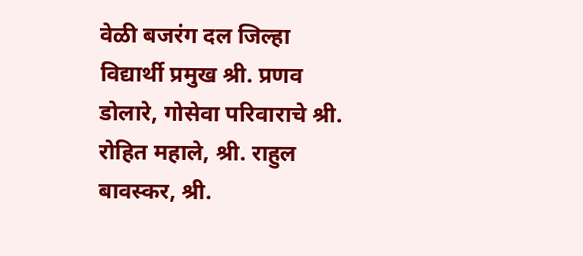वेळी बजरंग दल जिल्हा विद्यार्थी प्रमुख श्री. प्रणव डोलारे, गोसेवा परिवाराचे श्री. रोहित महाले, श्री. राहुल बावस्कर, श्री.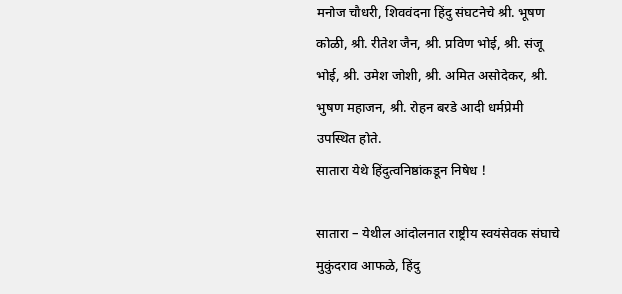मनोज चौधरी, शिववंदना हिंदु संघटनेचे श्री. भूषण कोळी, श्री. रीतेश जैन, श्री. प्रविण भोई, श्री. संजू भोई, श्री. उमेश जोशी, श्री. अमित असोदेकर, श्री. भुषण महाजन, श्री. रोहन बरडे आदी धर्मप्रेमी उपस्थित होते.
सातारा येथे हिंदुत्वनिष्ठांकडून निषेध !

सातारा – येथील आंदोलनात राष्ट्रीय स्वयंसेवक संघाचे मुकुंदराव आफळे, हिंदु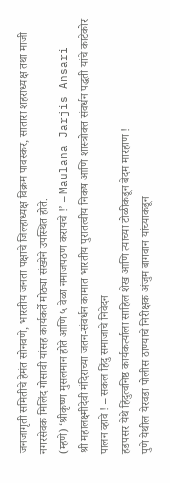जनजागृती समितीचे हेमंत सोनवणे, भारतीय जनता पक्षाचे जिल्हाध्यक्ष विक्रम पावस्कर, सातारा शहराध्यक्ष तथा माजी नगरसेवक मिलिंद गोसावी यांसह कार्यकर्ते मोठ्या संख्येने उपस्थित होते.
(म्हणे) ‘श्रीकृष्ण मुसलमान होते आणि ५ वेळा नमाजपठण करायचे !’ – Maulana Jarjis Ansari
श्री महालक्ष्मीदेवी मंदिराच्या जतन-संवर्धन कामात भारतीय पुरातत्वीय निकष आणि शास्त्रोक्त संवर्धन पद्धती यांचे काटेकोर पालन व्हावे ! – सकल हिंदु समाजाचे निवेदन
हडपसर येथे हिंदुत्वनिष्ठ कार्यकर्त्याला साहिल शेख आणि त्याच्या टोळीकडून बेदम मारहाण !
पुणे येथील येरवडा पोलीस ठाण्याचे निरीक्षक अंजुम बागवान यांच्याकडून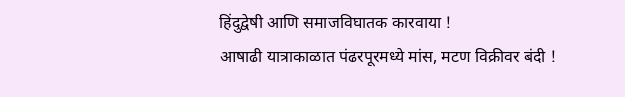हिंदुद्वेषी आणि समाजविघातक कारवाया !
आषाढी यात्राकाळात पंढरपूरमध्ये मांस, मटण विक्रीवर बंदी !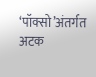‘पॉक्सो’अंतर्गत अटक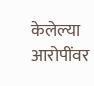केलेल्या आरोपींवर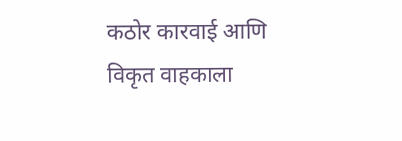कठोर कारवाई आणि विकृत वाहकाला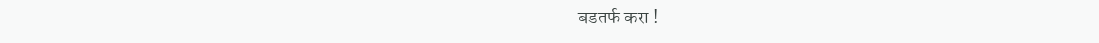बडतर्फ करा !